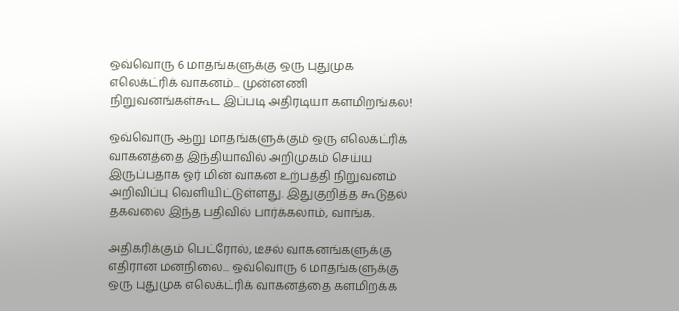ஒவ்வொரு 6 மாதங்களுக்கு ஒரு புதுமுக எலெக்ட்ரிக் வாகனம்... முன்னணி நிறுவனங்கள்கூட இப்படி அதிரடியா களமிறங்கல!

ஒவ்வொரு ஆறு மாதங்களுக்கும் ஒரு எலெக்ட்ரிக் வாகனத்தை இந்தியாவில் அறிமுகம் செய்ய இருப்பதாக ஓர் மின் வாகன உற்பத்தி நிறுவனம் அறிவிப்பு வெளியிட்டுள்ளது. இதுகுறித்த கூடுதல் தகவலை இந்த பதிவில் பார்க்கலாம், வாங்க.

அதிகரிக்கும் பெட்ரோல், டீசல் வாகனங்களுக்கு எதிரான மனநிலை... ஒவ்வொரு 6 மாதங்களுக்கு ஒரு புதுமுக எலெக்ட்ரிக் வாகனத்தை களமிறக்க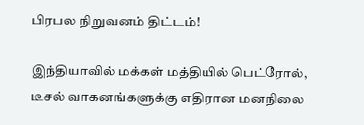பிரபல நிறுவனம் திட்டம்!

இந்தியாவில் மக்கள் மத்தியில் பெட்ரோல், டீசல் வாகனங்களுக்கு எதிரான மனநிலை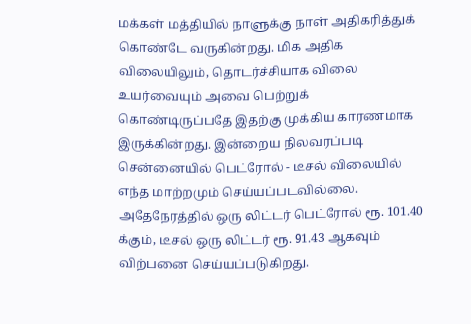மக்கள் மத்தியில் நாளுக்கு நாள் அதிகரித்துக் கொண்டே வருகின்றது. மிக அதிக விலையிலும், தொடர்ச்சியாக விலை உயர்வையும் அவை பெற்றுக் கொண்டிருப்பதே இதற்கு முக்கிய காரணமாக இருக்கின்றது. இன்றைய நிலவரப்படி சென்னையில் பெட்ரோல் - டீசல் விலையில் எந்த மாற்றமும் செய்யப்படவில்லை. அதேநேரத்தில் ஒரு லிட்டர் பெட்ரோல் ரூ. 101.40 க்கும், டீசல் ஒரு லிட்டர் ரூ. 91.43 ஆகவும் விற்பனை செய்யப்படுகிறது.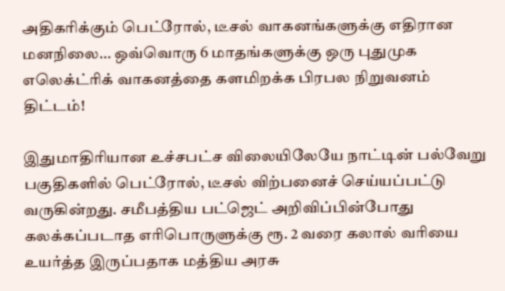அதிகரிக்கும் பெட்ரோல், டீசல் வாகனங்களுக்கு எதிரான மனநிலை... ஒவ்வொரு 6 மாதங்களுக்கு ஒரு புதுமுக எலெக்ட்ரிக் வாகனத்தை களமிறக்க பிரபல நிறுவனம் திட்டம்!

இதுமாதிரியான உச்சபட்ச விலையிலேயே நாட்டின் பல்வேறு பகுதிகளில் பெட்ரோல், டீசல் விற்பனைச் செய்யப்பட்டு வருகின்றது. சமீபத்திய பட்ஜெட் அறிவிப்பின்போது கலக்கப்படாத எரிபொருளுக்கு ரூ. 2 வரை கலால் வரியை உயர்த்த இருப்பதாக மத்திய அரசு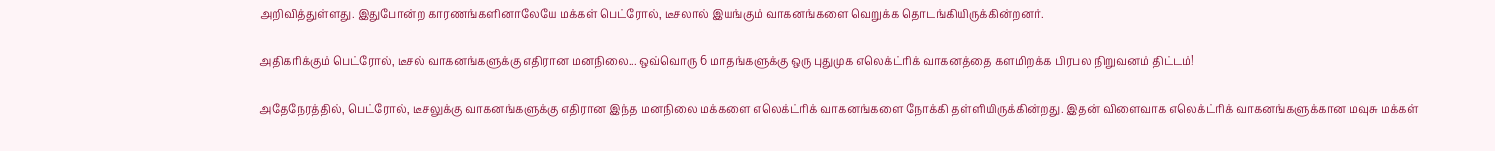அறிவித்துள்ளது. இதுபோன்ற காரணங்களினாலேயே மக்கள் பெட்ரோல், டீசலால் இயங்கும் வாகனங்களை வெறுக்க தொடங்கியிருக்கின்றனர்.

அதிகரிக்கும் பெட்ரோல், டீசல் வாகனங்களுக்கு எதிரான மனநிலை... ஒவ்வொரு 6 மாதங்களுக்கு ஒரு புதுமுக எலெக்ட்ரிக் வாகனத்தை களமிறக்க பிரபல நிறுவனம் திட்டம்!

அதேநேரத்தில், பெட்ரோல், டீசலுக்கு வாகனங்களுக்கு எதிரான இந்த மனநிலை மக்களை எலெக்ட்ரிக் வாகனங்களை நோக்கி தள்ளியிருக்கின்றது. இதன் விளைவாக எலெக்ட்ரிக் வாகனங்களுக்கான மவுசு மக்கள்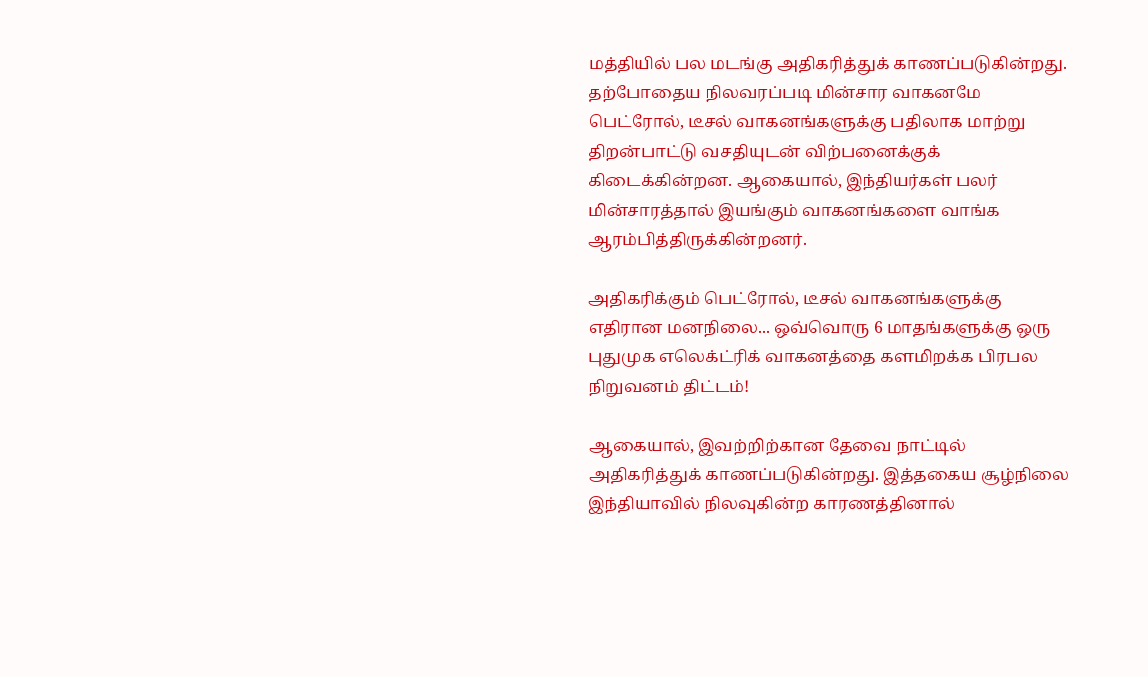மத்தியில் பல மடங்கு அதிகரித்துக் காணப்படுகின்றது. தற்போதைய நிலவரப்படி மின்சார வாகனமே பெட்ரோல், டீசல் வாகனங்களுக்கு பதிலாக மாற்று திறன்பாட்டு வசதியுடன் விற்பனைக்குக் கிடைக்கின்றன. ஆகையால், இந்தியர்கள் பலர் மின்சாரத்தால் இயங்கும் வாகனங்களை வாங்க ஆரம்பித்திருக்கின்றனர்.

அதிகரிக்கும் பெட்ரோல், டீசல் வாகனங்களுக்கு எதிரான மனநிலை... ஒவ்வொரு 6 மாதங்களுக்கு ஒரு புதுமுக எலெக்ட்ரிக் வாகனத்தை களமிறக்க பிரபல நிறுவனம் திட்டம்!

ஆகையால், இவற்றிற்கான தேவை நாட்டில் அதிகரித்துக் காணப்படுகின்றது. இத்தகைய சூழ்நிலை இந்தியாவில் நிலவுகின்ற காரணத்தினால்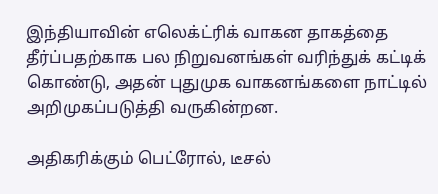இந்தியாவின் எலெக்ட்ரிக் வாகன தாகத்தை தீர்ப்பதற்காக பல நிறுவனங்கள் வரிந்துக் கட்டிக் கொண்டு, அதன் புதுமுக வாகனங்களை நாட்டில் அறிமுகப்படுத்தி வருகின்றன.

அதிகரிக்கும் பெட்ரோல், டீசல்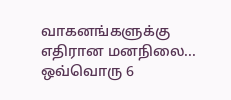வாகனங்களுக்கு எதிரான மனநிலை... ஒவ்வொரு 6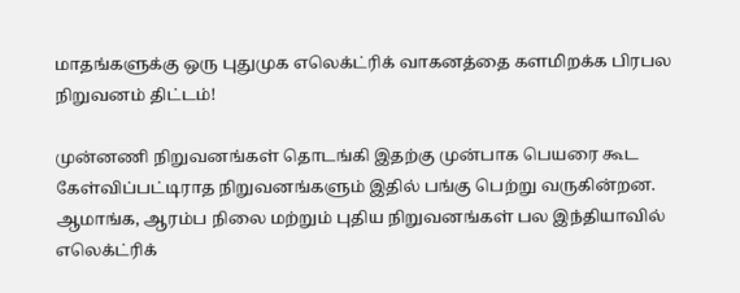மாதங்களுக்கு ஒரு புதுமுக எலெக்ட்ரிக் வாகனத்தை களமிறக்க பிரபல நிறுவனம் திட்டம்!

முன்னணி நிறுவனங்கள் தொடங்கி இதற்கு முன்பாக பெயரை கூட கேள்விப்பட்டிராத நிறுவனங்களும் இதில் பங்கு பெற்று வருகின்றன. ஆமாங்க, ஆரம்ப நிலை மற்றும் புதிய நிறுவனங்கள் பல இந்தியாவில் எலெக்ட்ரிக்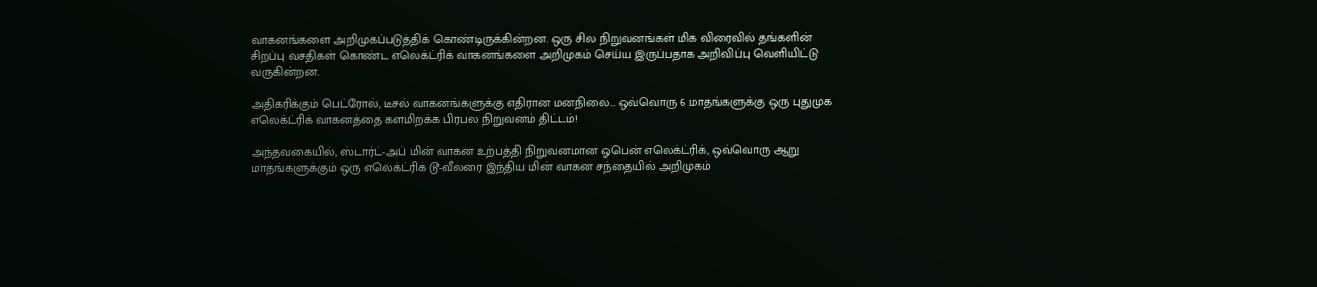வாகனங்களை அறிமுகப்படுத்திக் கொண்டிருக்கின்றன. ஒரு சில நிறுவனங்கள் மிக விரைவில் தங்களின் சிறப்பு வசதிகள் கொண்ட எலெக்ட்ரிக் வாகனங்களை அறிமுகம் செய்ய இருப்பதாக அறிவிப்பு வெளியிட்டு வருகின்றன.

அதிகரிக்கும் பெட்ரோல், டீசல் வாகனங்களுக்கு எதிரான மனநிலை... ஒவ்வொரு 6 மாதங்களுக்கு ஒரு புதுமுக எலெக்ட்ரிக் வாகனத்தை களமிறக்க பிரபல நிறுவனம் திட்டம்!

அந்தவகையில், ஸ்டார்ட்-அப் மின் வாகன உற்பத்தி நிறுவனமான ஓபென் எலெக்ட்ரிக், ஒவ்வொரு ஆறு மாதங்களுக்கும் ஒரு எலெக்ட்ரிக் டூ-வீலரை இந்திய மின் வாகன சந்தையில் அறிமுகம்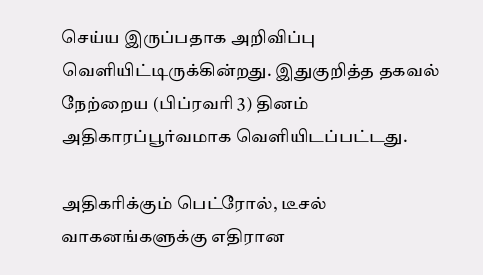செய்ய இருப்பதாக அறிவிப்பு வெளியிட்டிருக்கின்றது. இதுகுறித்த தகவல் நேற்றைய (பிப்ரவரி 3) தினம் அதிகாரப்பூர்வமாக வெளியிடப்பட்டது.

அதிகரிக்கும் பெட்ரோல், டீசல் வாகனங்களுக்கு எதிரான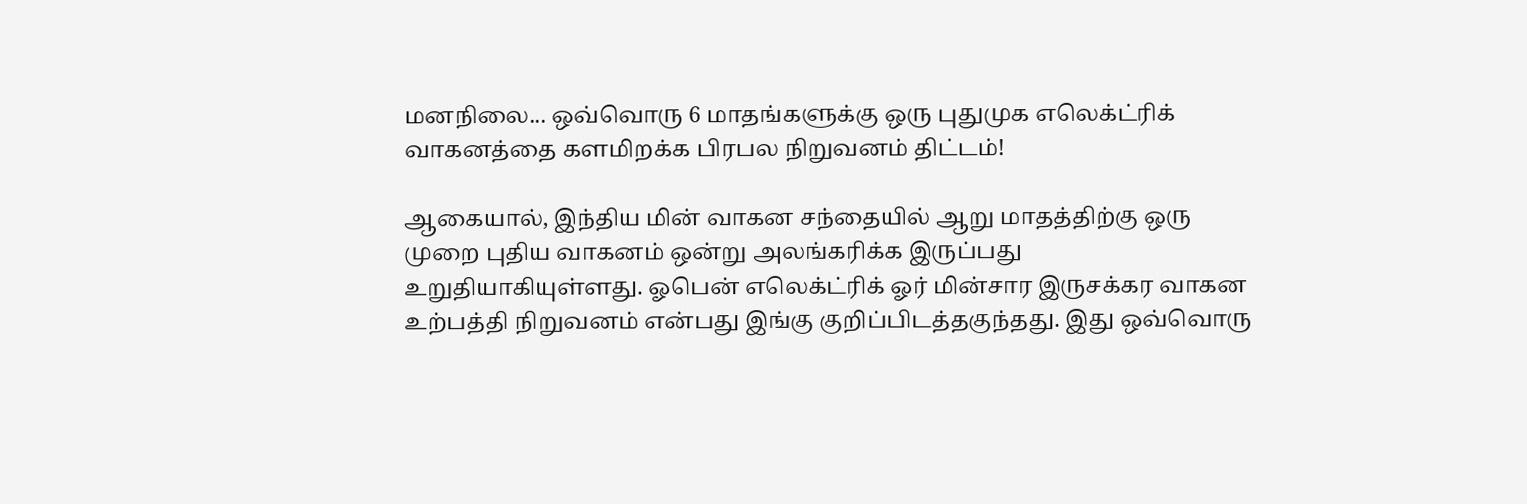மனநிலை... ஒவ்வொரு 6 மாதங்களுக்கு ஒரு புதுமுக எலெக்ட்ரிக் வாகனத்தை களமிறக்க பிரபல நிறுவனம் திட்டம்!

ஆகையால், இந்திய மின் வாகன சந்தையில் ஆறு மாதத்திற்கு ஒரு முறை புதிய வாகனம் ஒன்று அலங்கரிக்க இருப்பது உறுதியாகியுள்ளது. ஓபென் எலெக்ட்ரிக் ஓர் மின்சார இருசக்கர வாகன உற்பத்தி நிறுவனம் என்பது இங்கு குறிப்பிடத்தகுந்தது. இது ஒவ்வொரு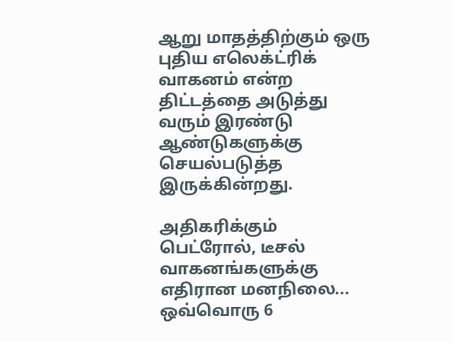ஆறு மாதத்திற்கும் ஒரு புதிய எலெக்ட்ரிக் வாகனம் என்ற திட்டத்தை அடுத்து வரும் இரண்டு ஆண்டுகளுக்கு செயல்படுத்த இருக்கின்றது.

அதிகரிக்கும் பெட்ரோல், டீசல் வாகனங்களுக்கு எதிரான மனநிலை... ஒவ்வொரு 6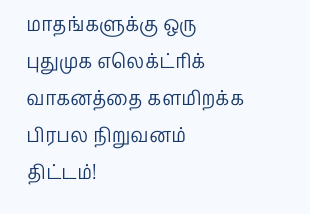மாதங்களுக்கு ஒரு புதுமுக எலெக்ட்ரிக் வாகனத்தை களமிறக்க பிரபல நிறுவனம் திட்டம்!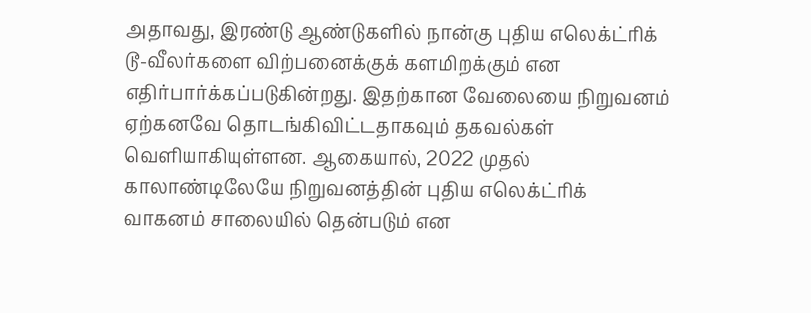அதாவது, இரண்டு ஆண்டுகளில் நான்கு புதிய எலெக்ட்ரிக் டூ-வீலர்களை விற்பனைக்குக் களமிறக்கும் என எதிர்பார்க்கப்படுகின்றது. இதற்கான வேலையை நிறுவனம் ஏற்கனவே தொடங்கிவிட்டதாகவும் தகவல்கள் வெளியாகியுள்ளன. ஆகையால், 2022 முதல் காலாண்டிலேயே நிறுவனத்தின் புதிய எலெக்ட்ரிக் வாகனம் சாலையில் தென்படும் என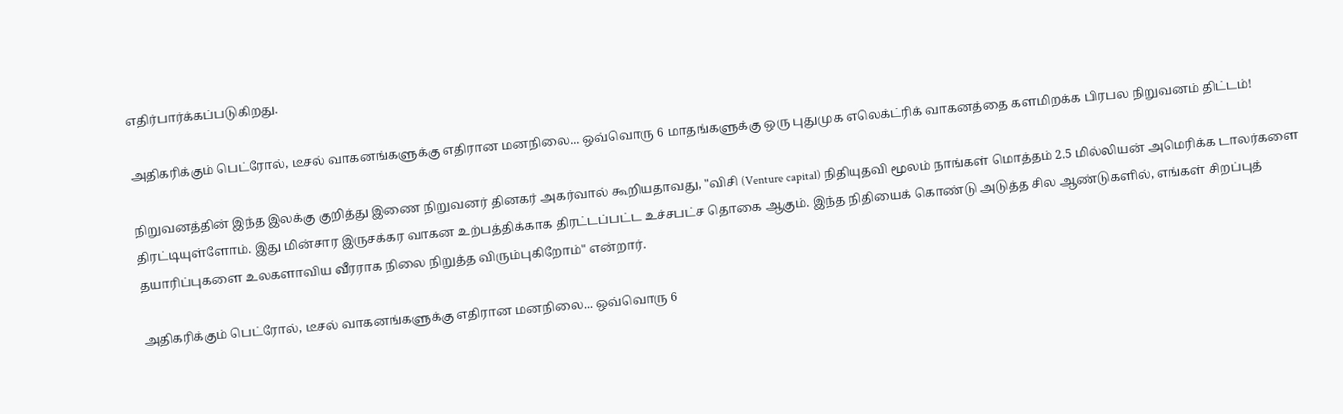எதிர்பார்க்கப்படுகிறது.

அதிகரிக்கும் பெட்ரோல், டீசல் வாகனங்களுக்கு எதிரான மனநிலை... ஒவ்வொரு 6 மாதங்களுக்கு ஒரு புதுமுக எலெக்ட்ரிக் வாகனத்தை களமிறக்க பிரபல நிறுவனம் திட்டம்!

நிறுவனத்தின் இந்த இலக்கு குறித்து இணை நிறுவனர் தினகர் அகர்வால் கூறியதாவது, "விசி (Venture capital) நிதியுதவி மூலம் நாங்கள் மொத்தம் 2.5 மில்லியன் அமெரிக்க டாலர்களை திரட்டியுள்ளோம். இது மின்சார இருசக்கர வாகன உற்பத்திக்காக திரட்டப்பட்ட உச்சபட்ச தொகை ஆகும். இந்த நிதியைக் கொண்டு அடுத்த சில ஆண்டுகளில், எங்கள் சிறப்புத் தயாரிப்புகளை உலகளாவிய வீரராக நிலை நிறுத்த விரும்புகிறோம்" என்றார்.

அதிகரிக்கும் பெட்ரோல், டீசல் வாகனங்களுக்கு எதிரான மனநிலை... ஒவ்வொரு 6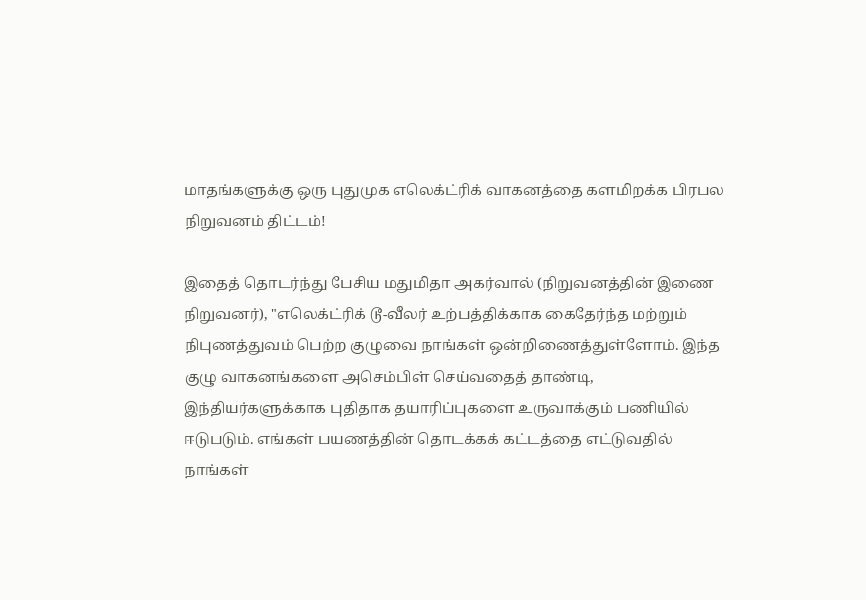மாதங்களுக்கு ஒரு புதுமுக எலெக்ட்ரிக் வாகனத்தை களமிறக்க பிரபல நிறுவனம் திட்டம்!

இதைத் தொடர்ந்து பேசிய மதுமிதா அகர்வால் (நிறுவனத்தின் இணை நிறுவனர்), "எலெக்ட்ரிக் டூ-வீலர் உற்பத்திக்காக கைதேர்ந்த மற்றும் நிபுணத்துவம் பெற்ற குழுவை நாங்கள் ஒன்றிணைத்துள்ளோம். இந்த குழு வாகனங்களை அசெம்பிள் செய்வதைத் தாண்டி, இந்தியர்களுக்காக புதிதாக தயாரிப்புகளை உருவாக்கும் பணியில் ஈடுபடும். எங்கள் பயணத்தின் தொடக்கக் கட்டத்தை எட்டுவதில் நாங்கள்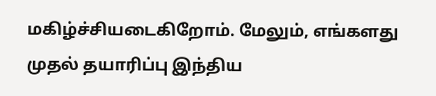மகிழ்ச்சியடைகிறோம். மேலும், எங்களது முதல் தயாரிப்பு இந்திய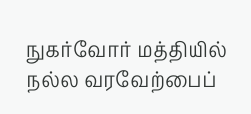நுகர்வோர் மத்தியில் நல்ல வரவேற்பைப்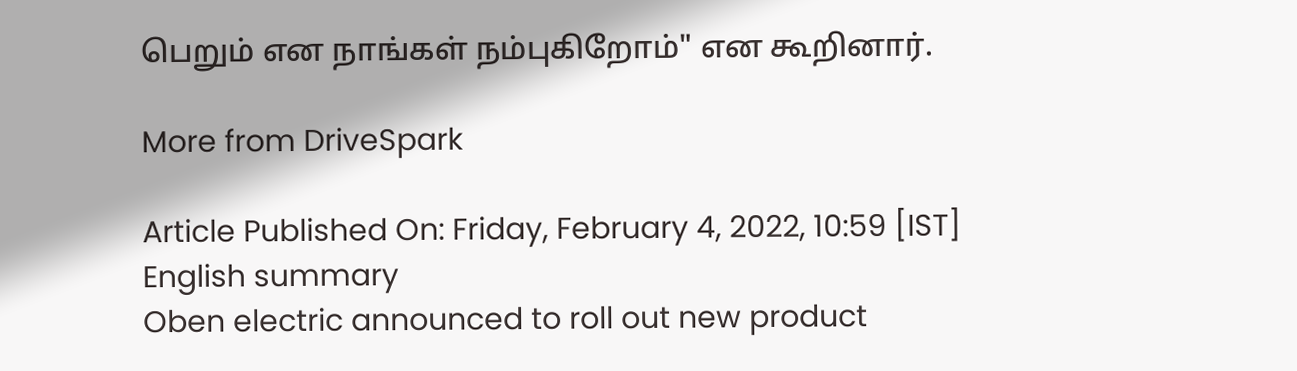பெறும் என நாங்கள் நம்புகிறோம்" என கூறினார்.

More from DriveSpark

Article Published On: Friday, February 4, 2022, 10:59 [IST]
English summary
Oben electric announced to roll out new product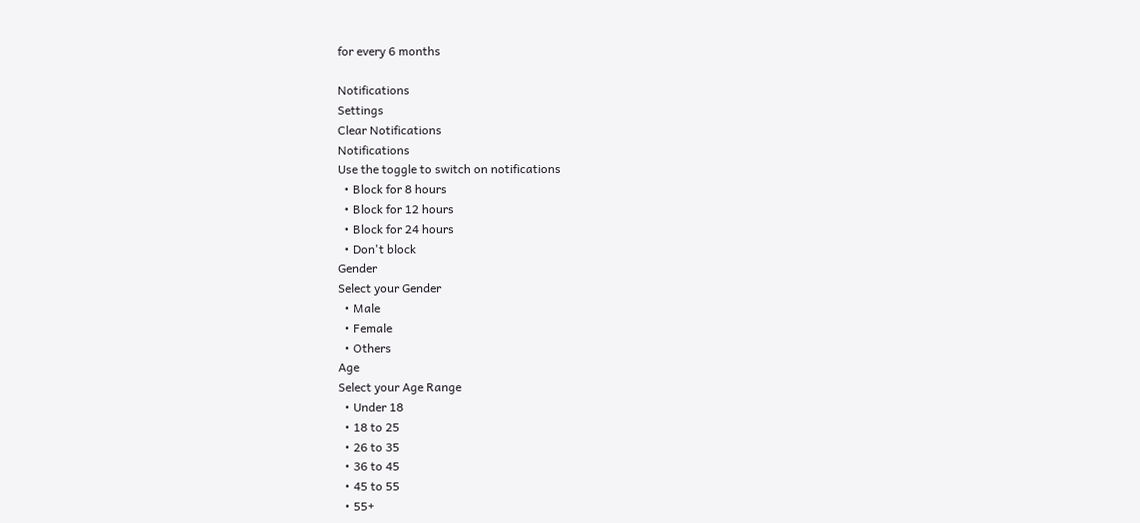for every 6 months

Notifications
Settings
Clear Notifications
Notifications
Use the toggle to switch on notifications
  • Block for 8 hours
  • Block for 12 hours
  • Block for 24 hours
  • Don't block
Gender
Select your Gender
  • Male
  • Female
  • Others
Age
Select your Age Range
  • Under 18
  • 18 to 25
  • 26 to 35
  • 36 to 45
  • 45 to 55
  • 55+